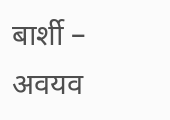बार्शी – अवयव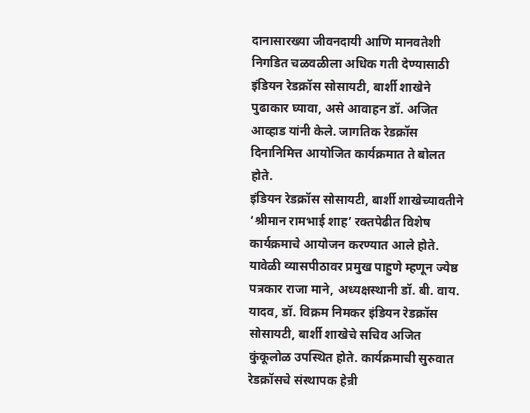दानासारख्या जीवनदायी आणि मानवतेशी निगडित चळवळीला अधिक गती देण्यासाठी इंडियन रेडक्रॉस सोसायटी, बार्शी शाखेने पुढाकार घ्यावा, असे आवाहन डॉ. अजित आव्हाड यांनी केले. जागतिक रेडक्रॉस दिनानिमित्त आयोजित कार्यक्रमात ते बोलत होते.
इंडियन रेडक्रॉस सोसायटी, बार्शी शाखेच्यावतीने ‘श्रीमान रामभाई शाह’ रक्तपेढीत विशेष कार्यक्रमाचे आयोजन करण्यात आले होते. यावेळी व्यासपीठावर प्रमुख पाहुणे म्हणून ज्येष्ठ पत्रकार राजा माने, अध्यक्षस्थानी डॉ. बी. वाय. यादव, डॉ. विक्रम निमकर इंडियन रेडक्रॉस सोसायटी, बार्शी शाखेचे सचिव अजित कुंकूलोळ उपस्थित होते. कार्यक्रमाची सुरुवात रेडक्रॉसचे संस्थापक हेन्री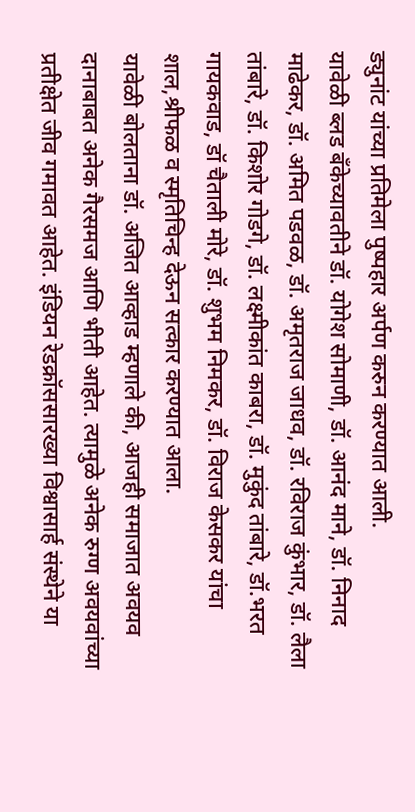ड्युनांट यांच्या प्रतिमेला पुष्पहार अर्पण करुन करण्यात आली.
यावेळी ब्लड बँकेच्यावतीने डॉ. योगेश सोमाणी, डॉ. आनंद माने, डॉ. निनाद माढेकर, डॉ. अमित पडवळ, डॉ. अमृतराज जाधव, डॉ. रविराज कुंभार, डॉ. लैला तांबारे, डॉ. किशोर गोडगे, डॉ. लक्ष्मीकांत काबरा, डॉ. मुकुंद तांबारे, डॉ.भरत गायकवाड, डॉ चैताली मोरे, डॉ. शुभम निमकर, डॉ. विराज केसकर यांचा शाल,श्रीफळ व स्मृतिचिन्ह देऊन सत्कार करण्यात आला.
यावेळी बोलताना डॉ. अजित आव्हाड म्हणाले की, आजही समाजात अवयव दानाबाबत अनेक गैरसमज आणि भीती आहेत. त्यामुळे अनेक रुग्ण अवयवांच्या प्रतीक्षेत जीव गमावत आहेत. इंडियन रेडक्रॉससारख्या विश्वासार्ह संस्थेने या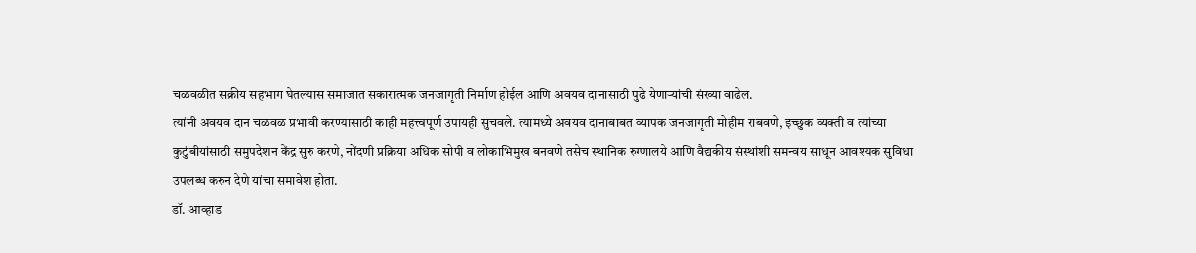चळवळीत सक्रीय सहभाग घेतल्यास समाजात सकारात्मक जनजागृती निर्माण होईल आणि अवयव दानासाठी पुढे येणाऱ्यांची संख्या वाढेल.
त्यांनी अवयव दान चळवळ प्रभावी करण्यासाठी काही महत्त्वपूर्ण उपायही सुचवले. त्यामध्ये अवयव दानाबाबत व्यापक जनजागृती मोहीम राबवणे, इच्छुक व्यक्ती व त्यांच्या कुटुंबीयांसाठी समुपदेशन केंद्र सुरु करणे, नोंदणी प्रक्रिया अधिक सोपी व लोकाभिमुख बनवणे तसेच स्थानिक रुग्णालये आणि वैद्यकीय संस्थांशी समन्वय साधून आवश्यक सुविधा उपलब्ध करुन देणे यांचा समावेश होता.
डॉ. आव्हाड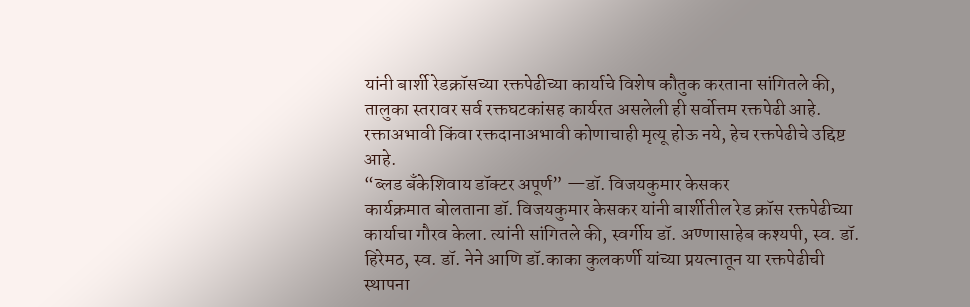यांनी बार्शी रेडक्रॉसच्या रक्तपेढीच्या कार्याचे विशेष कौतुक करताना सांगितले की, तालुका स्तरावर सर्व रक्तघटकांसह कार्यरत असलेली ही सर्वोत्तम रक्तपेढी आहे. रक्ताअभावी किंवा रक्तदानाअभावी कोणाचाही मृत्यू होऊ नये, हेच रक्तपेढीचे उद्दिष्ट आहे.
“ब्लड बँकेशिवाय डॉक्टर अपूर्ण” —डॉ. विजयकुमार केसकर
कार्यक्रमात बोलताना डॉ. विजयकुमार केसकर यांनी बार्शीतील रेड क्रॉस रक्तपेढीच्या कार्याचा गौरव केला. त्यांनी सांगितले की, स्वर्गीय डॉ. अण्णासाहेब कश्यपी, स्व. डॉ. हिरेमठ, स्व. डॉ. नेने आणि डॉ.काका कुलकर्णी यांच्या प्रयत्नातून या रक्तपेढीची स्थापना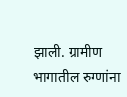झाली. ग्रामीण भागातील रुग्णांना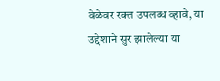वेळेवर रक्त उपलब्ध व्हावे, या उद्देशाने सुर झालेल्या या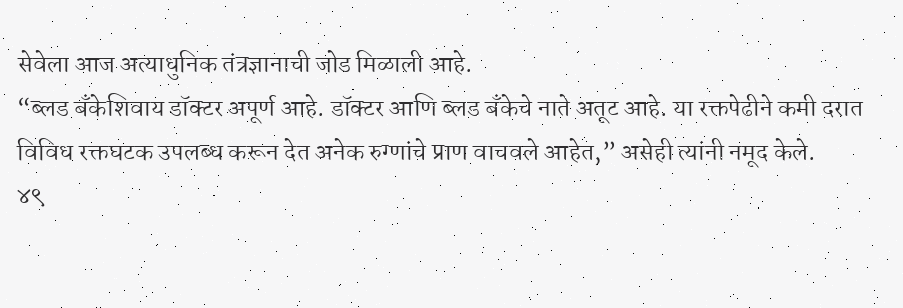सेवेला आज अत्याधुनिक तंत्रज्ञानाची जोड मिळाली आहे.
“ब्लड बँकेशिवाय डॉक्टर अपूर्ण आहे. डॉक्टर आणि ब्लड बँकेचे नाते अतूट आहे. या रक्तपेढीने कमी दरात विविध रक्तघटक उपलब्ध करून देत अनेक रुग्णांचे प्राण वाचवले आहेत,” असेही त्यांनी नमूद केले.
४९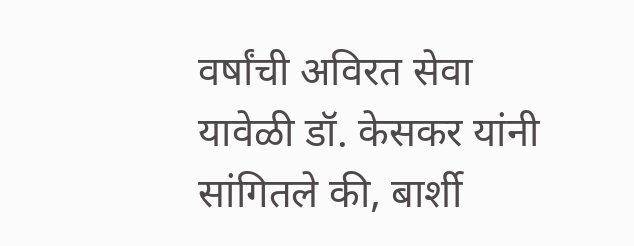वर्षांची अविरत सेवा
यावेळी डॉ. केसकर यांनी सांगितले की, बार्शी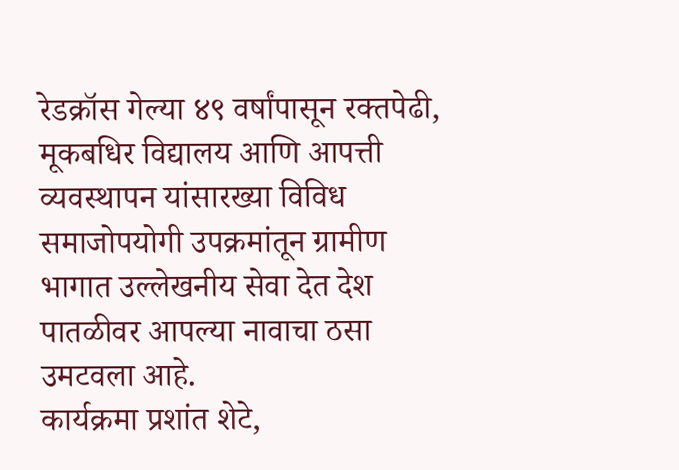रेडक्रॉस गेल्या ४९ वर्षांपासून रक्तपेढी, मूकबधिर विद्यालय आणि आपत्ती व्यवस्थापन यांसारख्या विविध समाजोपयोगी उपक्रमांतून ग्रामीण भागात उल्लेखनीय सेवा देत देश पातळीवर आपल्या नावाचा ठसा उमटवला आहे.
कार्यक्रमा प्रशांत शेटे,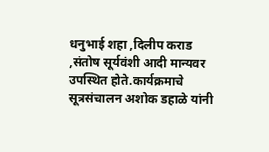धनुभाई शहा ,दिलीप कराड ,संतोष सूर्यवंशी आदी मान्यवर उपस्थित होते.कार्यक्रमाचे सूत्रसंचालन अशोक डहाळे यांनी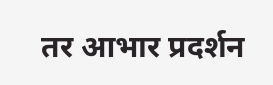तर आभार प्रदर्शन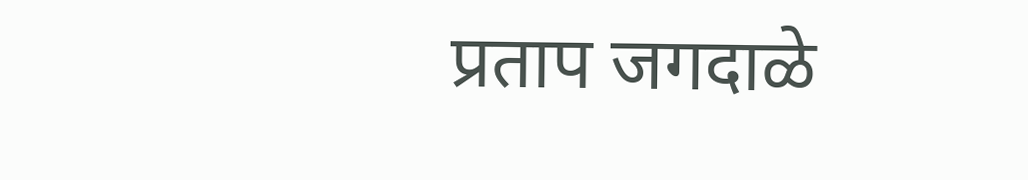प्रताप जगदाळे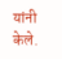यांनी केले.